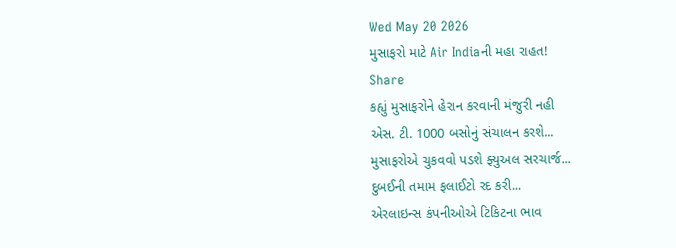Wed May 20 2026
મુસાફરો માટે Air Indiaની મહા રાહત!
Share
કહ્યું મુસાફરોને હેરાન કરવાની મંજુરી નહી
એસ. ટી. 1000 બસોનું સંચાલન કરશે...
મુસાફરોએ ચુકવવો પડશે ફ્યુઅલ સરચાર્જ...
દુબઈની તમામ ફલાઈટો રદ કરી...
એરલાઇન્સ કંપનીઓએ ટિકિટના ભાવ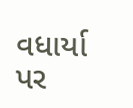વધાર્યા
પર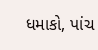ધમાકો, પાંચ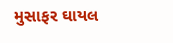મુસાફર ઘાયલ